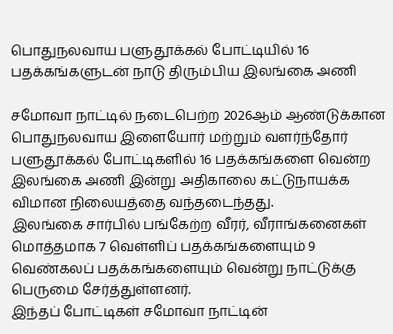பொதுநலவாய பளுதூக்கல் போட்டியில் 16 பதக்கங்களுடன் நாடு திரும்பிய இலங்கை அணி

சமோவா நாட்டில் நடைபெற்ற 2026ஆம் ஆண்டுக்கான பொதுநலவாய இளையோர் மற்றும் வளர்ந்தோர் பளுதூக்கல் போட்டிகளில் 16 பதக்கங்களை வென்ற இலங்கை அணி இன்று அதிகாலை கட்டுநாயக்க விமான நிலையத்தை வந்தடைந்தது.
இலங்கை சார்பில் பங்கேற்ற வீரர், வீராங்கனைகள் மொத்தமாக 7 வெள்ளிப் பதக்கங்களையும் 9 வெண்கலப் பதக்கங்களையும் வென்று நாட்டுக்கு பெருமை சேர்த்துள்ளனர்.
இந்தப் போட்டிகள் சமோவா நாட்டின்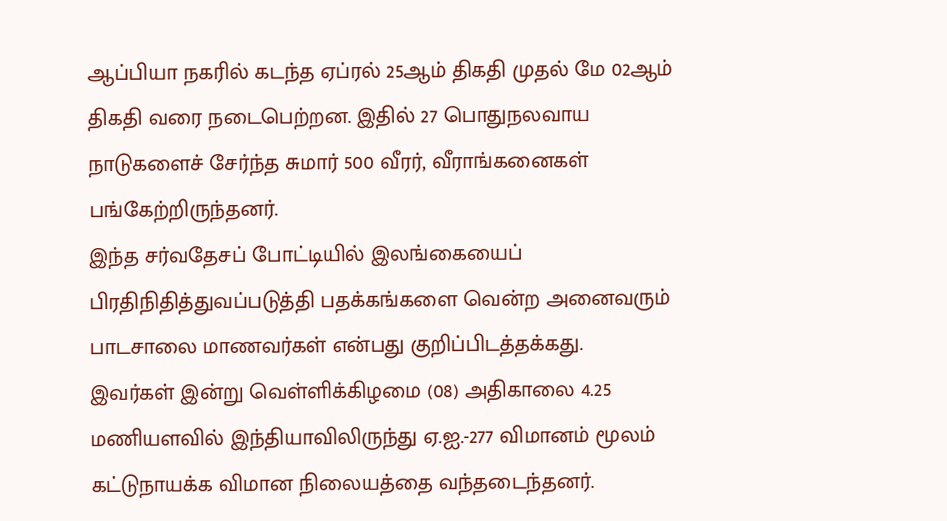ஆப்பியா நகரில் கடந்த ஏப்ரல் 25ஆம் திகதி முதல் மே 02ஆம் திகதி வரை நடைபெற்றன. இதில் 27 பொதுநலவாய நாடுகளைச் சேர்ந்த சுமார் 500 வீரர், வீராங்கனைகள் பங்கேற்றிருந்தனர்.
இந்த சர்வதேசப் போட்டியில் இலங்கையைப் பிரதிநிதித்துவப்படுத்தி பதக்கங்களை வென்ற அனைவரும் பாடசாலை மாணவர்கள் என்பது குறிப்பிடத்தக்கது.
இவர்கள் இன்று வெள்ளிக்கிழமை (08) அதிகாலை 4.25 மணியளவில் இந்தியாவிலிருந்து ஏ.ஐ.-277 விமானம் மூலம் கட்டுநாயக்க விமான நிலையத்தை வந்தடைந்தனர்.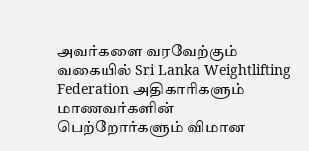அவர்களை வரவேற்கும் வகையில் Sri Lanka Weightlifting Federation அதிகாரிகளும் மாணவர்களின் பெற்றோர்களும் விமான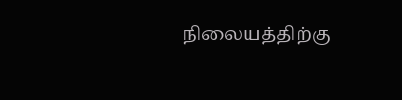நிலையத்திற்கு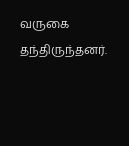வருகை தந்திருந்தனர்.